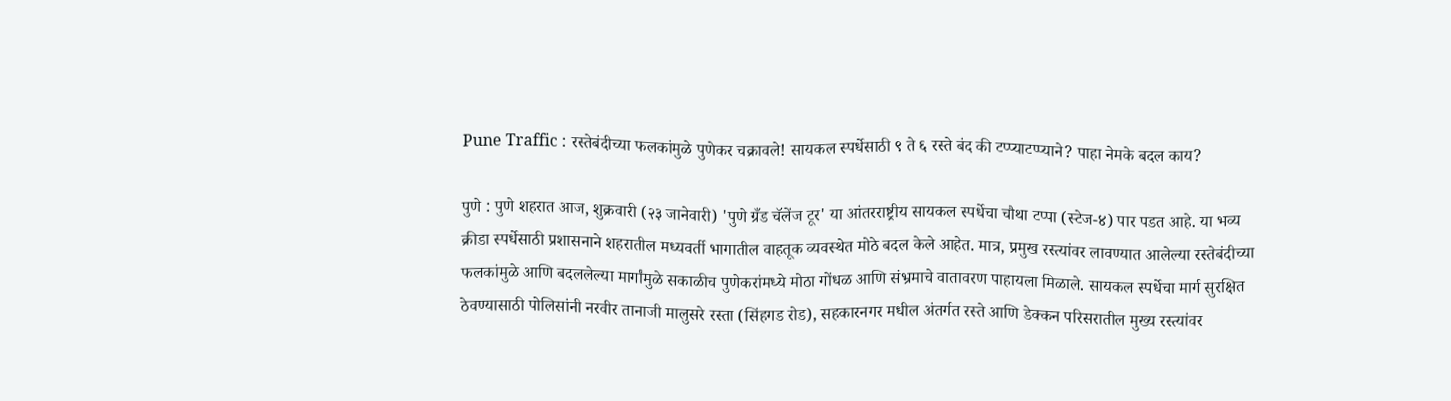Pune Traffic : रस्तेबंदीच्या फलकांमुळे पुणेकर चक्रावले! सायकल स्पर्धेसाठी ९ ते ६ रस्ते बंद की टप्प्याटप्प्याने? पाहा नेमके बदल काय?

पुणे : पुणे शहरात आज, शुक्रवारी (२३ जानेवारी) 'पुणे ग्रँड चॅलेंज टूर' या आंतरराष्ट्रीय सायकल स्पर्धेचा चौथा टप्पा (स्टेज-४) पार पडत आहे. या भव्य क्रीडा स्पर्धेसाठी प्रशासनाने शहरातील मध्यवर्ती भागातील वाहतूक व्यवस्थेत मोठे बदल केले आहेत. मात्र, प्रमुख रस्त्यांवर लावण्यात आलेल्या रस्तेबंदीच्या फलकांमुळे आणि बदललेल्या मार्गांमुळे सकाळीच पुणेकरांमध्ये मोठा गोंधळ आणि संभ्रमाचे वातावरण पाहायला मिळाले. सायकल स्पर्धेचा मार्ग सुरक्षित ठेवण्यासाठी पोलिसांनी नरवीर तानाजी मालुसरे रस्ता (सिंहगड रोड), सहकारनगर मधील अंतर्गत रस्ते आणि डेक्कन परिसरातील मुख्य रस्त्यांवर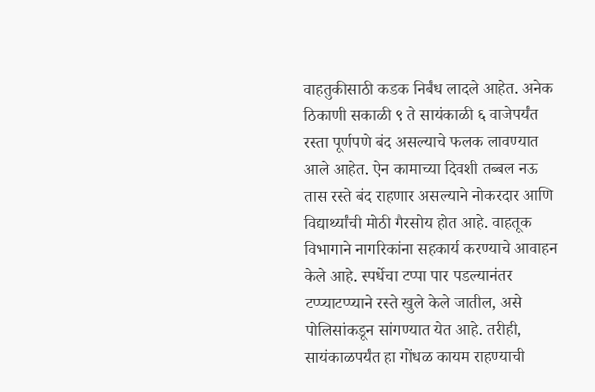वाहतुकीसाठी कडक निर्बंध लादले आहेत. अनेक ठिकाणी सकाळी ९ ते सायंकाळी ६ वाजेपर्यंत रस्ता पूर्णपणे बंद असल्याचे फलक लावण्यात आले आहेत. ऐन कामाच्या दिवशी तब्बल नऊ तास रस्ते बंद राहणार असल्याने नोकरदार आणि विद्यार्थ्यांची मोठी गैरसोय होत आहे. वाहतूक विभागाने नागरिकांना सहकार्य करण्याचे आवाहन केले आहे. स्पर्धेचा टप्पा पार पडल्यानंतर टप्प्याटप्प्याने रस्ते खुले केले जातील, असे पोलिसांकडून सांगण्यात येत आहे. तरीही, सायंकाळपर्यंत हा गोंधळ कायम राहण्याची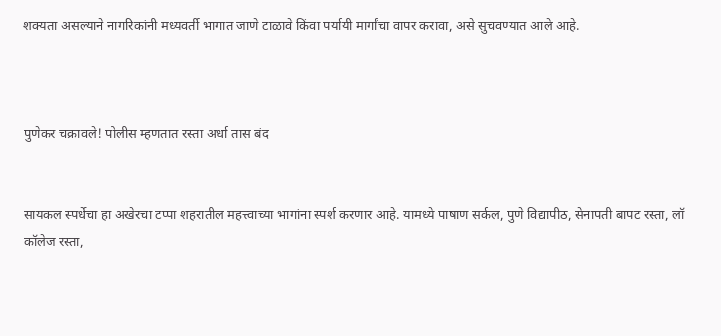शक्यता असल्याने नागरिकांनी मध्यवर्ती भागात जाणे टाळावे किंवा पर्यायी मार्गांचा वापर करावा, असे सुचवण्यात आले आहे.



पुणेकर चक्रावले! पोलीस म्हणतात रस्ता अर्धा तास बंद


सायकल स्पर्धेचा हा अखेरचा टप्पा शहरातील महत्त्वाच्या भागांना स्पर्श करणार आहे. यामध्ये पाषाण सर्कल, पुणे विद्यापीठ, सेनापती बापट रस्ता, लॉ कॉलेज रस्ता,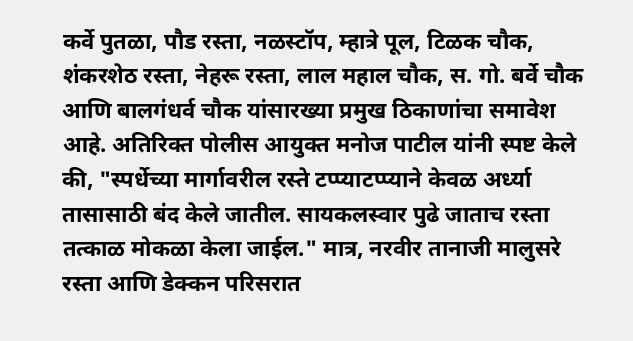कर्वे पुतळा, पौड रस्ता, नळस्टॉप, म्हात्रे पूल, टिळक चौक, शंकरशेठ रस्ता, नेहरू रस्ता, लाल महाल चौक, स. गो. बर्वे चौक आणि बालगंधर्व चौक यांसारख्या प्रमुख ठिकाणांचा समावेश आहे. अतिरिक्त पोलीस आयुक्त मनोज पाटील यांनी स्पष्ट केले की, "स्पर्धेच्या मार्गावरील रस्ते टप्प्याटप्प्याने केवळ अर्ध्या तासासाठी बंद केले जातील. सायकलस्वार पुढे जाताच रस्ता तत्काळ मोकळा केला जाईल." मात्र, नरवीर तानाजी मालुसरे रस्ता आणि डेक्कन परिसरात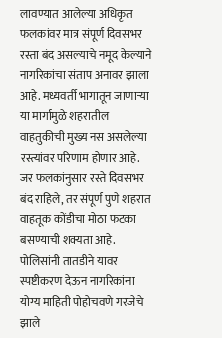लावण्यात आलेल्या अधिकृत फलकांवर मात्र संपूर्ण दिवसभर रस्ता बंद असल्याचे नमूद केल्याने नागरिकांचा संताप अनावर झाला आहे. मध्यवर्ती भागातून जाणाऱ्या या मार्गामुळे शहरातील वाहतुकीची मुख्य नस असलेल्या रस्त्यांवर परिणाम होणार आहे. जर फलकांनुसार रस्ते दिवसभर बंद राहिले, तर संपूर्ण पुणे शहरात वाहतूक कोंडीचा मोठा फटका बसण्याची शक्यता आहे. पोलिसांनी तातडीने यावर स्पष्टीकरण देऊन नागरिकांना योग्य माहिती पोहोचवणे गरजेचे झाले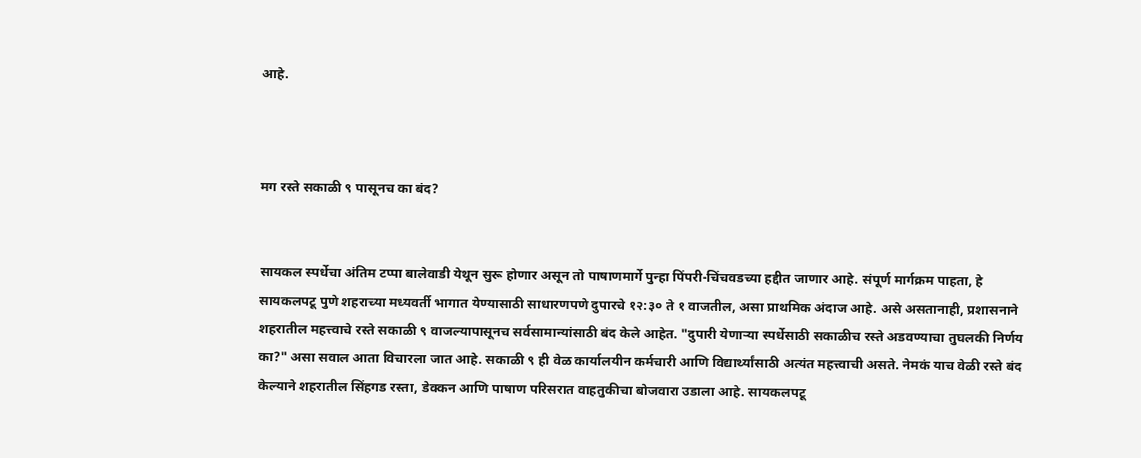आहे.



मग रस्ते सकाळी ९ पासूनच का बंद?


सायकल स्पर्धेचा अंतिम टप्पा बालेवाडी येथून सुरू होणार असून तो पाषाणमार्गे पुन्हा पिंपरी-चिंचवडच्या हद्दीत जाणार आहे. संपूर्ण मार्गक्रम पाहता, हे सायकलपटू पुणे शहराच्या मध्यवर्ती भागात येण्यासाठी साधारणपणे दुपारचे १२:३० ते १ वाजतील, असा प्राथमिक अंदाज आहे. असे असतानाही, प्रशासनाने शहरातील महत्त्वाचे रस्ते सकाळी ९ वाजल्यापासूनच सर्वसामान्यांसाठी बंद केले आहेत. "दुपारी येणाऱ्या स्पर्धेसाठी सकाळीच रस्ते अडवण्याचा तुघलकी निर्णय का?" असा सवाल आता विचारला जात आहे. सकाळी ९ ही वेळ कार्यालयीन कर्मचारी आणि विद्यार्थ्यांसाठी अत्यंत महत्त्वाची असते. नेमकं याच वेळी रस्ते बंद केल्याने शहरातील सिंहगड रस्ता, डेक्कन आणि पाषाण परिसरात वाहतुकीचा बोजवारा उडाला आहे. सायकलपटू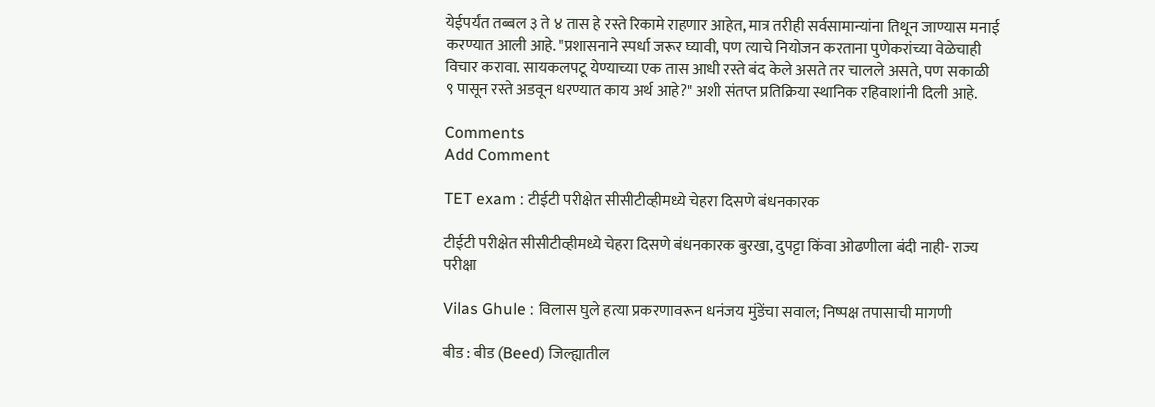येईपर्यंत तब्बल ३ ते ४ तास हे रस्ते रिकामे राहणार आहेत, मात्र तरीही सर्वसामान्यांना तिथून जाण्यास मनाई करण्यात आली आहे. "प्रशासनाने स्पर्धा जरूर घ्यावी, पण त्याचे नियोजन करताना पुणेकरांच्या वेळेचाही विचार करावा. सायकलपटू येण्याच्या एक तास आधी रस्ते बंद केले असते तर चालले असते, पण सकाळी ९ पासून रस्ते अडवून धरण्यात काय अर्थ आहे?" अशी संतप्त प्रतिक्रिया स्थानिक रहिवाशांनी दिली आहे.

Comments
Add Comment

TET exam : टीईटी परीक्षेत सीसीटीव्हीमध्ये चेहरा दिसणे बंधनकारक

टीईटी परीक्षेत सीसीटीव्हीमध्ये चेहरा दिसणे बंधनकारक बुरखा, दुपट्टा किंवा ओढणीला बंदी नाही- राज्य परीक्षा

Vilas Ghule : विलास घुले हत्या प्रकरणावरून धनंजय मुंडेंचा सवाल; निष्पक्ष तपासाची मागणी

बीड : बीड (Beed) जिल्ह्यातील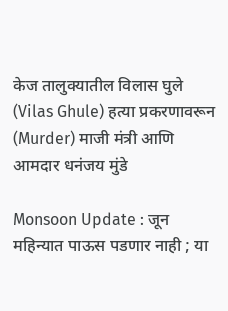केज तालुक्यातील विलास घुले (Vilas Ghule) हत्या प्रकरणावरून (Murder) माजी मंत्री आणि आमदार धनंजय मुंडे

Monsoon Update : जून महिन्यात पाऊस पडणार नाही ; या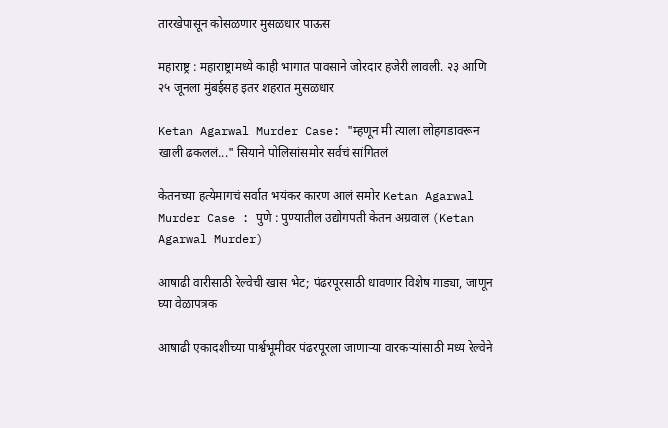तारखेपासून कोसळणार मुसळधार पाऊस

महाराष्ट्र : महाराष्ट्रामध्ये काही भागात पावसाने जोरदार हजेरी लावली. २३ आणि २५ जूनला मुंबईसह इतर शहरात मुसळधार

Ketan Agarwal Murder Case: "म्हणून मी त्याला लोहगडावरून खाली ढकललं..." सियाने पोलिसांसमोर सर्वचं सांगितलं

केतनच्या हत्येमागचं सर्वात भयंकर कारण आलं समोर Ketan Agarwal Murder Case : पुणे : पुण्यातील उद्योगपती केतन अग्रवाल (Ketan Agarwal Murder)

आषाढी वारीसाठी रेल्वेची खास भेट; पंढरपूरसाठी धावणार विशेष गाड्या, जाणून घ्या वेळापत्रक

आषाढी एकादशीच्या पार्श्वभूमीवर पंढरपूरला जाणाऱ्या वारकऱ्यांसाठी मध्य रेल्वेने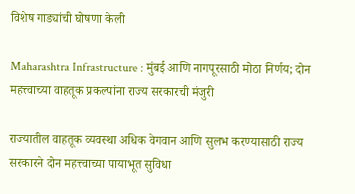विशेष गाड्यांची घोषणा केली

Maharashtra Infrastructure : मुंबई आणि नागपूरसाठी मोठा निर्णय; दोन महत्त्वाच्या वाहतूक प्रकल्पांना राज्य सरकारची मंजुरी

राज्यातील वाहतूक व्यवस्था अधिक वेगवान आणि सुलभ करण्यासाठी राज्य सरकारने दोन महत्त्वाच्या पायाभूत सुविधा